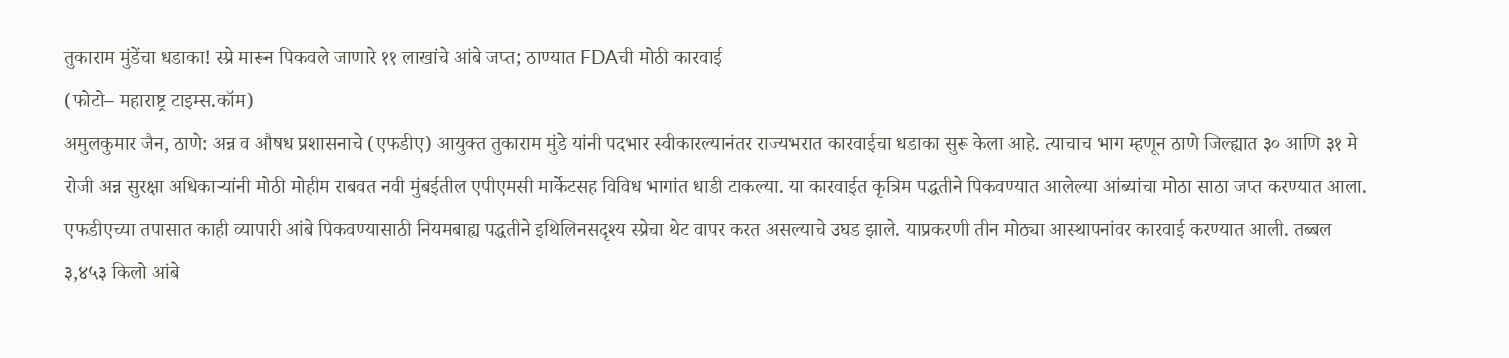तुकाराम मुंडेंचा धडाका! स्प्रे मारून पिकवले जाणारे ११ लाखांचे आंबे जप्त; ठाण्यात FDAची मोठी कारवाई
(फोटो– महाराष्ट्र टाइम्स.कॉम)
अमुलकुमार जैन, ठाणे: अन्न व औषध प्रशासनाचे (एफडीए) आयुक्त तुकाराम मुंडे यांनी पदभार स्वीकारल्यानंतर राज्यभरात कारवाईचा धडाका सुरू केला आहे. त्याचाच भाग म्हणून ठाणे जिल्ह्यात ३० आणि ३१ मे रोजी अन्न सुरक्षा अधिकाऱ्यांनी मोठी मोहीम राबवत नवी मुंबईतील एपीएमसी मार्केटसह विविध भागांत धाडी टाकल्या. या कारवाईत कृत्रिम पद्धतीने पिकवण्यात आलेल्या आंब्यांचा मोठा साठा जप्त करण्यात आला.
एफडीएच्या तपासात काही व्यापारी आंबे पिकवण्यासाठी नियमबाह्य पद्धतीने इथिलिनसदृश्य स्प्रेचा थेट वापर करत असल्याचे उघड झाले. याप्रकरणी तीन मोठ्या आस्थापनांवर कारवाई करण्यात आली. तब्बल ३,४५३ किलो आंबे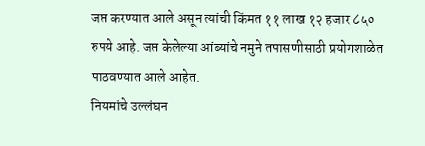जप्त करण्यात आले असून त्यांची किंमत ११ लाख १२ हजार ८५० रुपये आहे. जप्त केलेल्या आंब्यांचे नमुने तपासणीसाठी प्रयोगशाळेत पाठवण्यात आले आहेत.
नियमांचे उल्लंघन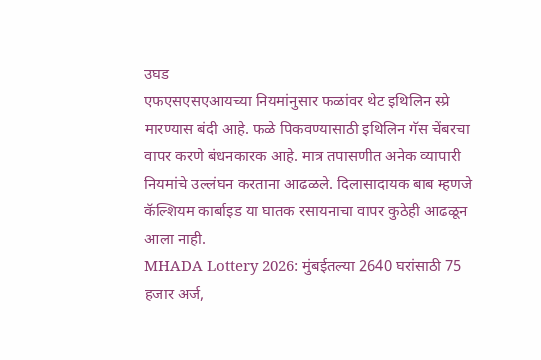उघड
एफएसएसएआयच्या नियमांनुसार फळांवर थेट इथिलिन स्प्रे मारण्यास बंदी आहे. फळे पिकवण्यासाठी इथिलिन गॅस चेंबरचा वापर करणे बंधनकारक आहे. मात्र तपासणीत अनेक व्यापारी नियमांचे उल्लंघन करताना आढळले. दिलासादायक बाब म्हणजे कॅल्शियम कार्बाइड या घातक रसायनाचा वापर कुठेही आढळून आला नाही.
MHADA Lottery 2026: मुंबईतल्या 2640 घरांसाठी 75 हजार अर्ज,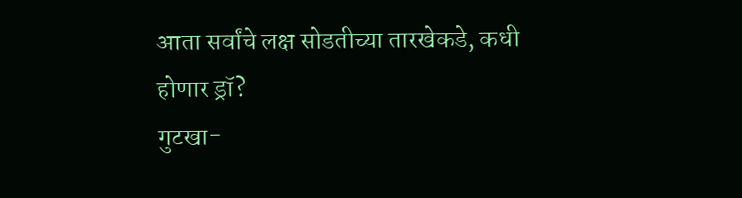आता सर्वांचे लक्ष सोडतीच्या तारखेकडे, कधी होणार ड्रॉ?
गुटखा-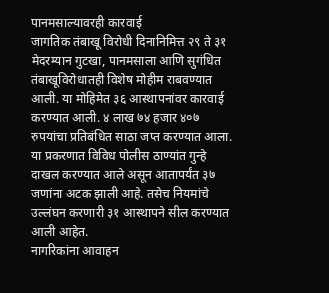पानमसाल्यावरही कारवाई
जागतिक तंबाखू विरोधी दिनानिमित्त २९ ते ३१ मेदरम्यान गुटखा, पानमसाला आणि सुगंधित तंबाखूविरोधातही विशेष मोहीम राबवण्यात आली. या मोहिमेत ३६ आस्थापनांवर कारवाई करण्यात आली. ४ लाख ७४ हजार ४०७ रुपयांचा प्रतिबंधित साठा जप्त करण्यात आला.
या प्रकरणात विविध पोलीस ठाण्यांत गुन्हे दाखल करण्यात आले असून आतापर्यंत ३७ जणांना अटक झाली आहे. तसेच नियमांचे उल्लंघन करणारी ३१ आस्थापने सील करण्यात आली आहेत.
नागरिकांना आवाहन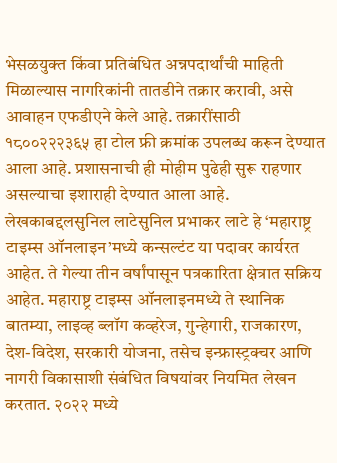भेसळयुक्त किंवा प्रतिबंधित अन्नपदार्थांची माहिती मिळाल्यास नागरिकांनी तातडीने तक्रार करावी, असे आवाहन एफडीएने केले आहे. तक्रारींसाठी १८००२२२३६५ हा टोल फ्री क्रमांक उपलब्ध करून देण्यात आला आहे. प्रशासनाची ही मोहीम पुढेही सुरू राहणार असल्याचा इशाराही देण्यात आला आहे.
लेखकाबद्दलसुनिल लाटेसुनिल प्रभाकर लाटे हे ‘महाराष्ट्र टाइम्स ऑनलाइन’मध्ये कन्सल्टंट या पदावर कार्यरत आहेत. ते गेल्या तीन वर्षांपासून पत्रकारिता क्षेत्रात सक्रिय आहेत. महाराष्ट्र टाइम्स ऑनलाइनमध्ये ते स्थानिक बातम्या, लाइव्ह ब्लॉग कव्हरेज, गुन्हेगारी, राजकारण, देश-विदेश, सरकारी योजना, तसेच इन्फ्रास्ट्रक्चर आणि नागरी विकासाशी संबंधित विषयांवर नियमित लेखन करतात. २०२२ मध्ये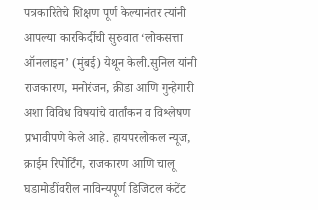पत्रकारितेचे शिक्षण पूर्ण केल्यानंतर त्यांनी आपल्या कारकिर्दीची सुरुवात ‘लोकसत्ता ऑनलाइन’ (मुंबई) येथून केली.सुनिल यांनी राजकारण, मनोरंजन, क्रीडा आणि गुन्हेगारी अशा विविध विषयांचे वार्तांकन व विश्लेषण प्रभावीपणे केले आहे. हायपरलोकल न्यूज, क्राईम रिपोर्टिंग, राजकारण आणि चालू घडामोडींवरील नाविन्यपूर्ण डिजिटल कंटेंट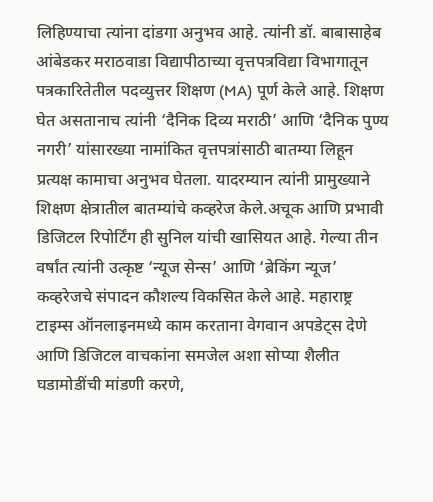लिहिण्याचा त्यांना दांडगा अनुभव आहे. त्यांनी डॉ. बाबासाहेब आंबेडकर मराठवाडा विद्यापीठाच्या वृत्तपत्रविद्या विभागातून पत्रकारितेतील पदव्युत्तर शिक्षण (MA) पूर्ण केले आहे. शिक्षण घेत असतानाच त्यांनी ‘दैनिक दिव्य मराठी’ आणि ‘दैनिक पुण्य नगरी’ यांसारख्या नामांकित वृत्तपत्रांसाठी बातम्या लिहून प्रत्यक्ष कामाचा अनुभव घेतला. यादरम्यान त्यांनी प्रामुख्याने शिक्षण क्षेत्रातील बातम्यांचे कव्हरेज केले.अचूक आणि प्रभावी डिजिटल रिपोर्टिंग ही सुनिल यांची खासियत आहे. गेल्या तीन वर्षांत त्यांनी उत्कृष्ट ‘न्यूज सेन्स’ आणि ‘ब्रेकिंग न्यूज’ कव्हरेजचे संपादन कौशल्य विकसित केले आहे. महाराष्ट्र टाइम्स ऑनलाइनमध्ये काम करताना वेगवान अपडेट्स देणे आणि डिजिटल वाचकांना समजेल अशा सोप्या शैलीत घडामोडींची मांडणी करणे,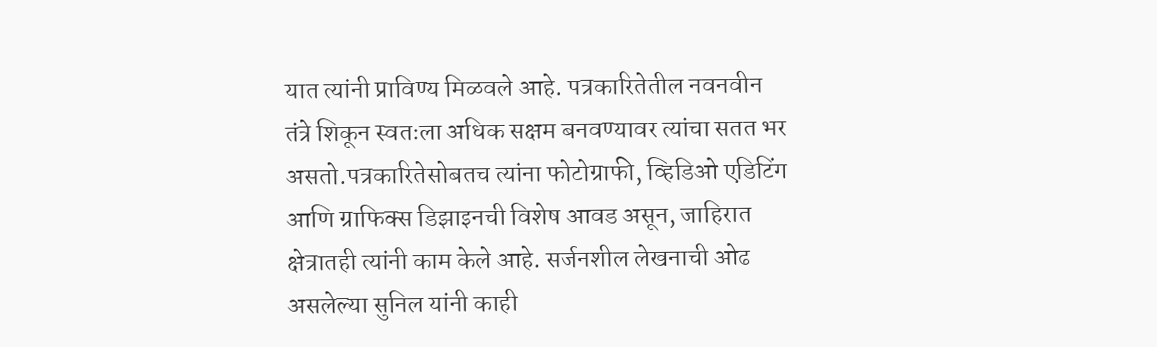यात त्यांनी प्राविण्य मिळवले आहे. पत्रकारितेतील नवनवीन तंत्रे शिकून स्वतःला अधिक सक्षम बनवण्यावर त्यांचा सतत भर असतो.पत्रकारितेसोबतच त्यांना फोटोग्राफी, व्हिडिओ एडिटिंग आणि ग्राफिक्स डिझाइनची विशेष आवड असून, जाहिरात क्षेत्रातही त्यांनी काम केले आहे. सर्जनशील लेखनाची ओढ असलेल्या सुनिल यांनी काही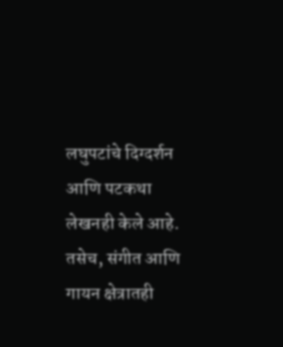लघुपटांचे दिग्दर्शन आणि पटकथा लेखनही केले आहे. तसेच, संगीत आणि गायन क्षेत्रातही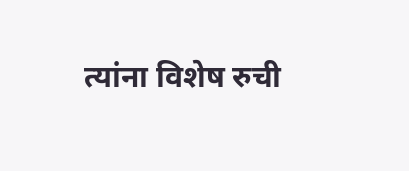त्यांना विशेष रुची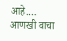आहे.… आणखी वाचा